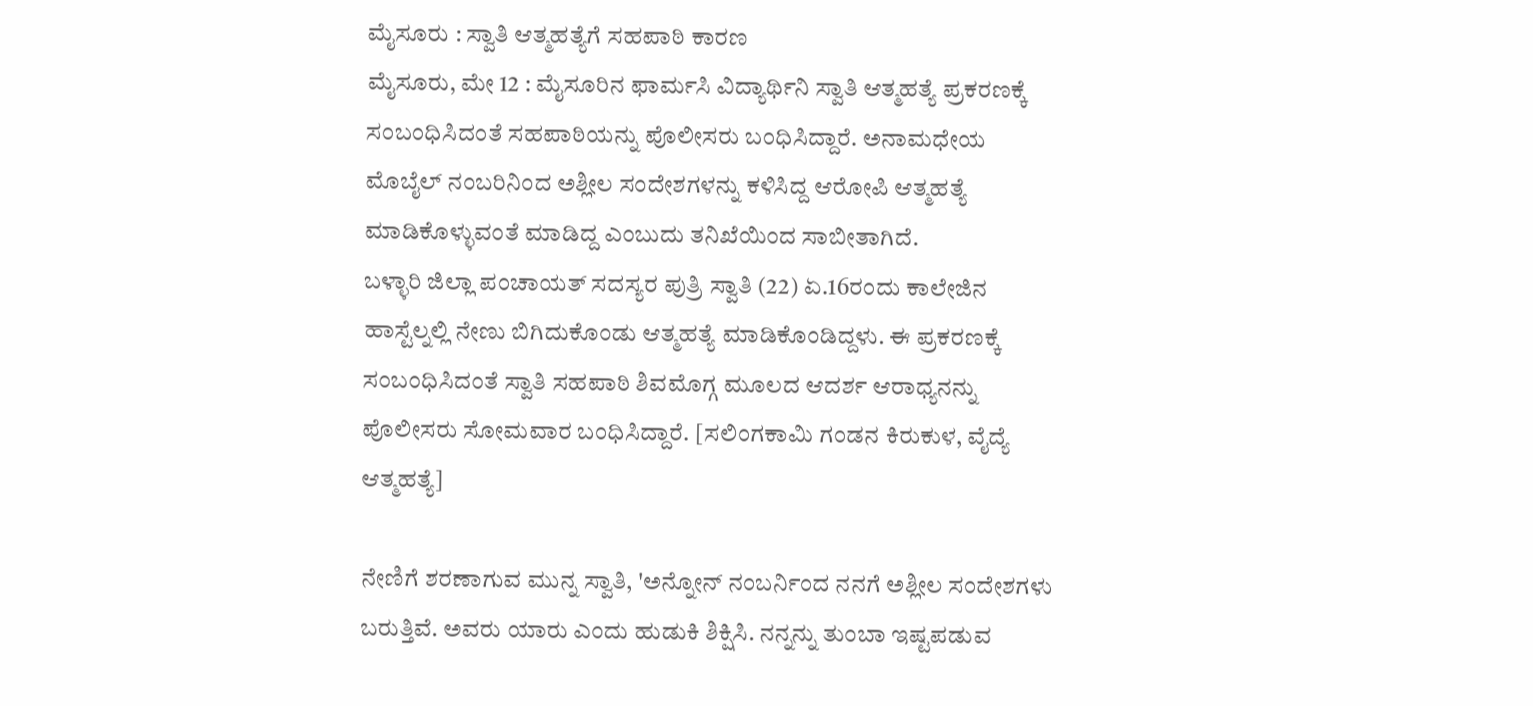ಮೈಸೂರು : ಸ್ವಾತಿ ಆತ್ಮಹತ್ಯೆಗೆ ಸಹಪಾಠಿ ಕಾರಣ
ಮೈಸೂರು, ಮೇ 12 : ಮೈಸೂರಿನ ಫಾರ್ಮಸಿ ವಿದ್ಯಾರ್ಥಿನಿ ಸ್ವಾತಿ ಆತ್ಮಹತ್ಯೆ ಪ್ರಕರಣಕ್ಕೆ ಸಂಬಂಧಿಸಿದಂತೆ ಸಹಪಾಠಿಯನ್ನು ಪೊಲೀಸರು ಬಂಧಿಸಿದ್ದಾರೆ. ಅನಾಮಧೇಯ ಮೊಬೈಲ್ ನಂಬರಿನಿಂದ ಅಶ್ಲೀಲ ಸಂದೇಶಗಳನ್ನು ಕಳಿಸಿದ್ದ ಆರೋಪಿ ಆತ್ಮಹತ್ಯೆ ಮಾಡಿಕೊಳ್ಳುವಂತೆ ಮಾಡಿದ್ದ ಎಂಬುದು ತನಿಖೆಯಿಂದ ಸಾಬೀತಾಗಿದೆ.
ಬಳ್ಳಾರಿ ಜಿಲ್ಲಾ ಪಂಚಾಯತ್ ಸದಸ್ಯರ ಪುತ್ರಿ ಸ್ವಾತಿ (22) ಏ.16ರಂದು ಕಾಲೇಜಿನ ಹಾಸ್ಟೆಲ್ನಲ್ಲಿ ನೇಣು ಬಿಗಿದುಕೊಂಡು ಆತ್ಮಹತ್ಯೆ ಮಾಡಿಕೊಂಡಿದ್ದಳು. ಈ ಪ್ರಕರಣಕ್ಕೆ ಸಂಬಂಧಿಸಿದಂತೆ ಸ್ವಾತಿ ಸಹಪಾಠಿ ಶಿವಮೊಗ್ಗ ಮೂಲದ ಆದರ್ಶ ಆರಾಧ್ಯನನ್ನು ಪೊಲೀಸರು ಸೋಮವಾರ ಬಂಧಿಸಿದ್ದಾರೆ. [ಸಲಿಂಗಕಾಮಿ ಗಂಡನ ಕಿರುಕುಳ, ವೈದ್ಯೆ ಆತ್ಮಹತ್ಯೆ]

ನೇಣಿಗೆ ಶರಣಾಗುವ ಮುನ್ನ ಸ್ವಾತಿ, 'ಅನ್ನೋನ್ ನಂಬರ್ನಿಂದ ನನಗೆ ಅಶ್ಲೀಲ ಸಂದೇಶಗಳು ಬರುತ್ತಿವೆ. ಅವರು ಯಾರು ಎಂದು ಹುಡುಕಿ ಶಿಕ್ಷಿಸಿ. ನನ್ನನ್ನು ತುಂಬಾ ಇಷ್ಟಪಡುವ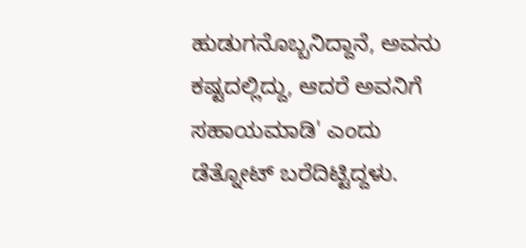ಹುಡುಗನೊಬ್ಬನಿದ್ದಾನೆ, ಅವನು ಕಷ್ಟದಲ್ಲಿದ್ದು, ಆದರೆ ಅವನಿಗೆ ಸಹಾಯಮಾಡಿ' ಎಂದು ಡೆತ್ನೋಟ್ ಬರೆದಿಟ್ಟಿದ್ದಳು.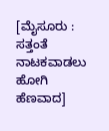[ಮೈಸೂರು : ಸತ್ತಂತೆ ನಾಟಕವಾಡಲು ಹೋಗಿ ಹೆಣವಾದ]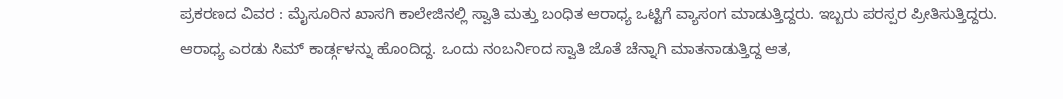ಪ್ರಕರಣದ ವಿವರ : ಮೈಸೂರಿನ ಖಾಸಗಿ ಕಾಲೇಜಿನಲ್ಲಿ ಸ್ವಾತಿ ಮತ್ತು ಬಂಧಿತ ಆರಾಧ್ಯ ಒಟ್ಟಿಗೆ ವ್ಯಾಸಂಗ ಮಾಡುತ್ತಿದ್ದರು. ಇಬ್ಬರು ಪರಸ್ಪರ ಪ್ರೀತಿಸುತ್ತಿದ್ದರು. ಆರಾಧ್ಯ ಎರಡು ಸಿಮ್ ಕಾರ್ಡ್ಗಳನ್ನು ಹೊಂದಿದ್ದ. ಒಂದು ನಂಬರ್ನಿಂದ ಸ್ವಾತಿ ಜೊತೆ ಚೆನ್ನಾಗಿ ಮಾತನಾಡುತ್ತಿದ್ದ ಆತ,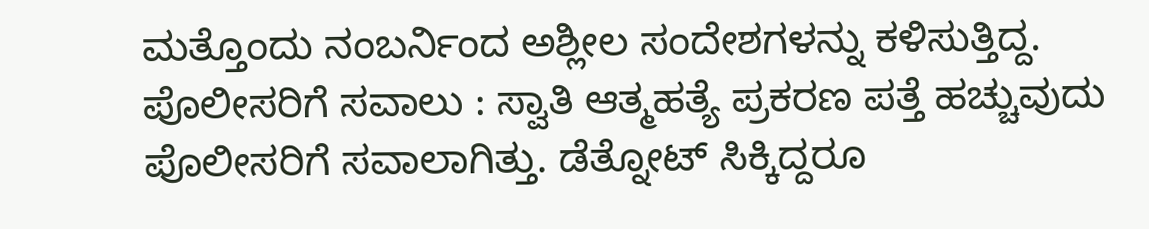ಮತ್ತೊಂದು ನಂಬರ್ನಿಂದ ಅಶ್ಲೀಲ ಸಂದೇಶಗಳನ್ನು ಕಳಿಸುತ್ತಿದ್ದ.
ಪೊಲೀಸರಿಗೆ ಸವಾಲು : ಸ್ವಾತಿ ಆತ್ಮಹತ್ಯೆ ಪ್ರಕರಣ ಪತ್ತೆ ಹಚ್ಚುವುದು ಪೊಲೀಸರಿಗೆ ಸವಾಲಾಗಿತ್ತು. ಡೆತ್ನೋಟ್ ಸಿಕ್ಕಿದ್ದರೂ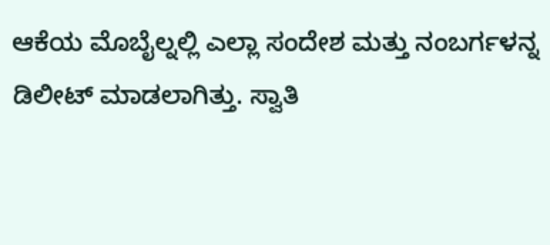ಆಕೆಯ ಮೊಬೈಲ್ನಲ್ಲಿ ಎಲ್ಲಾ ಸಂದೇಶ ಮತ್ತು ನಂಬರ್ಗಳನ್ನ ಡಿಲೀಟ್ ಮಾಡಲಾಗಿತ್ತು. ಸ್ವಾತಿ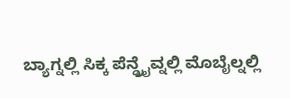ಬ್ಯಾಗ್ನಲ್ಲಿ ಸಿಕ್ಕ ಪೆನ್ಡ್ರೈವ್ನಲ್ಲಿ ಮೊಬೈಲ್ನಲ್ಲಿ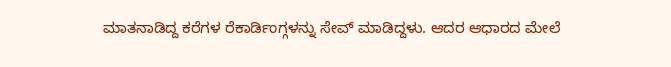ಮಾತನಾಡಿದ್ದ ಕರೆಗಳ ರೆಕಾರ್ಡಿಂಗ್ಗಳನ್ನು ಸೇವ್ ಮಾಡಿದ್ದಳು. ಆದರ ಆಧಾರದ ಮೇಲೆ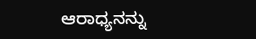ಆರಾಧ್ಯನನ್ನು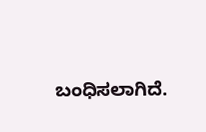ಬಂಧಿಸಲಾಗಿದೆ.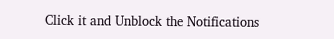Click it and Unblock the Notifications